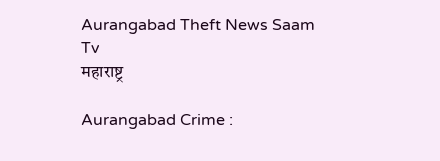Aurangabad Theft News Saam Tv
महाराष्ट्र

Aurangabad Crime :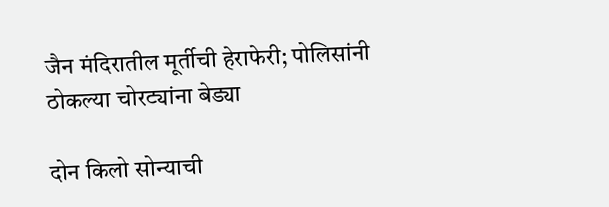जैन मंदिरातील मूर्तीची हेराफेरी; पोलिसांनी ठोकल्या चोरट्यांना बेड्या

दोन किलो सोन्याची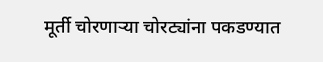मूर्ती चोरणाऱ्या चोरट्यांना पकडण्यात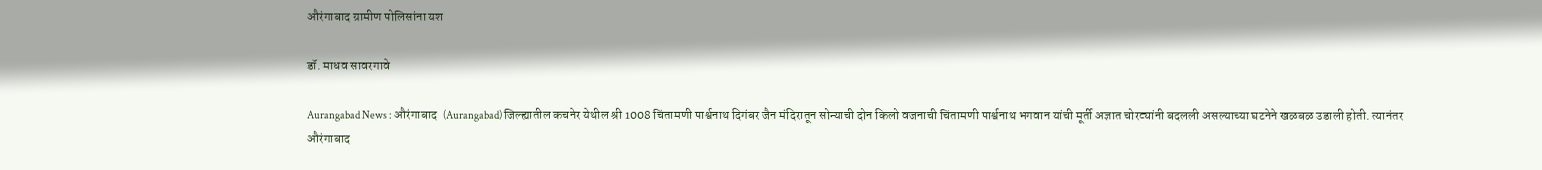औरंगाबाद ग्रामीण पोलिसांना यश

डॉ. माधव सावरगावे

Aurangabad News : औरंगाबाद  (Aurangabad) जिल्ह्यातील कचनेर येथील श्री 1008 चिंतामणी पार्श्वनाथ दिगंबर जैन मंदिरातून सोन्याची दोन किलो वजनाची चिंतामणी पार्श्वनाथ भगवान यांची मूर्ती अज्ञात चोरट्यांनी बदलली असल्याच्या घटनेने खळबळ उडाली होती. त्यानंतर औरंगाबाद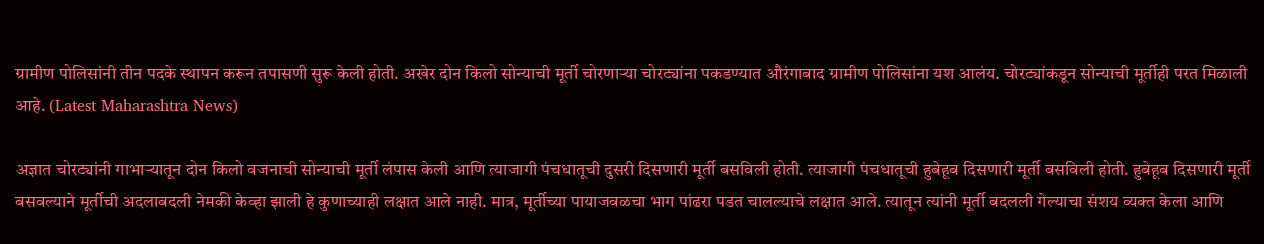ग्रामीण पोलिसांनी तीन पदके स्थापन करून तपासणी सुरू केली होती. अखेर दोन किलो सोन्याची मूर्ती चोरणाऱ्या चोरट्यांना पकडण्यात औरंगाबाद ग्रामीण पोलिसांना यश आलंय. चोरट्यांकडून सोन्याची मूर्तीही परत मिळाली आहे. (Latest Maharashtra News)

अज्ञात चोरट्यांनी गाभाऱ्यातून दोन किलो वजनाची सोन्याची मूर्ती लंपास केली आणि त्याजागी पंचधातूची दुसरी दिसणारी मूर्ती बसविली होती. त्याजागी पंचधातूची हुबेहूब दिसणारी मूर्ती बसविली होती. हुबेहूब दिसणारी मूर्ती बसवल्याने मूर्तीची अदलाबदली नेमकी केव्हा झाली हे कुणाच्याही लक्षात आले नाही. मात्र, मूर्तीच्या पायाजवळचा भाग पांढरा पडत चालल्याचे लक्षात आले. त्यातून त्यांनी मूर्ती बदलली गेल्याचा संशय व्यक्त केला आणि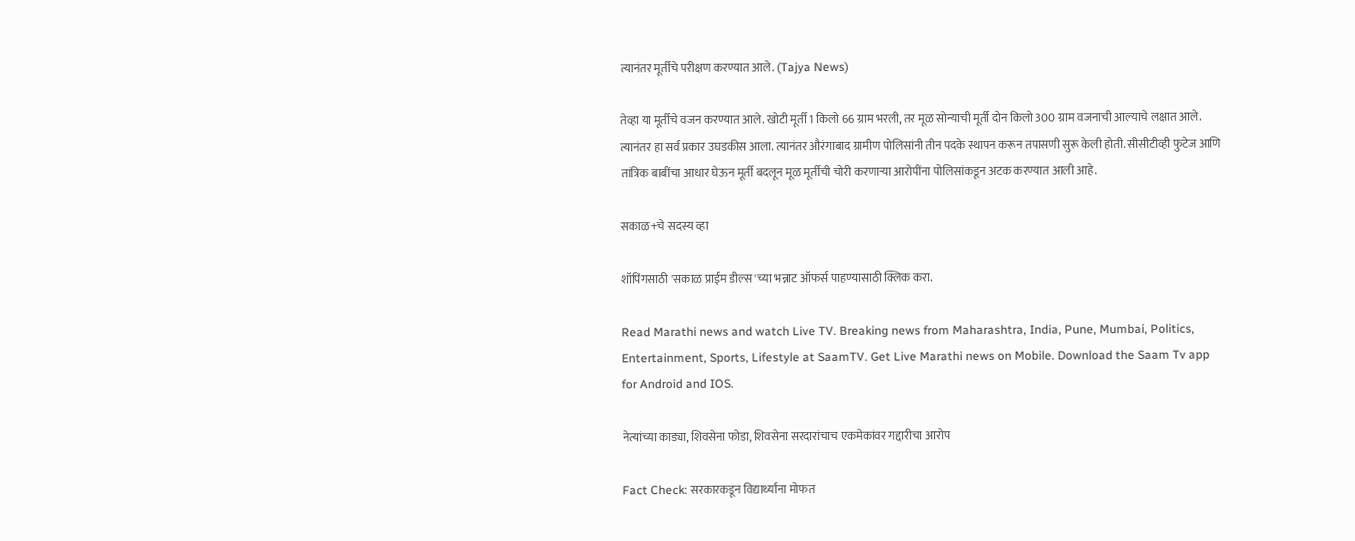त्यानंतर मूर्तीचे परीक्षण करण्यात आले. (Tajya News)

तेव्हा या मूर्तीचे वजन करण्यात आले. खोटी मूर्ती 1 किलो 66 ग्राम भरली, तर मूळ सोन्याची मूर्ती दोन किलो 300 ग्राम वजनाची आल्याचे लक्षात आले. त्यानंतर हा सर्व प्रकार उघडकीस आला. त्यानंतर औरंगाबाद ग्रामीण पोलिसांनी तीन पदके स्थापन करून तपासणी सुरू केली होती. सीसीटीव्ही फुटेज आणि तांत्रिक बाबींचा आधार घेऊन मूर्ती बदलून मूळ मूर्तीची चोरी करणाऱ्या आरोपींना पोलिसांकडून अटक करण्यात आली आहे.

सकाळ+चे सदस्य व्हा

शॉपिंगसाठी 'सकाळ प्राईम डील्स'च्या भन्नाट ऑफर्स पाहण्यासाठी क्लिक करा.

Read Marathi news and watch Live TV. Breaking news from Maharashtra, India, Pune, Mumbai, Politics, Entertainment, Sports, Lifestyle at SaamTV. Get Live Marathi news on Mobile. Download the Saam Tv app for Android and IOS.

नेत्यांच्या काड्या, शिवसेना फोडा, शिवसेना सरदारांचाच एकमेकांवर गद्दारीचा आरोप

Fact Check: सरकारकडून विद्यार्थ्यांना मोफत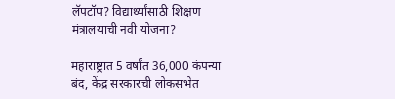लॅपटॉप? विद्यार्थ्यांसाठी शिक्षण मंत्रालयाची नवी योजना?

महाराष्ट्रात 5 वर्षांत 36,000 कंपन्या बंद, केंद्र सरकारची लोकसभेत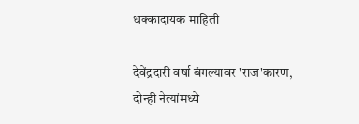धक्कादायक माहिती

देवेंद्रदारी वर्षा बंगल्यावर 'राज'कारण, दोन्ही नेत्यांमध्ये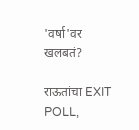'वर्षा'वर खलबतं?

राऊतांचा EXIT POLL,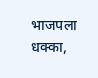भाजपला धक्का,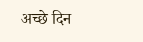अच्छे दिन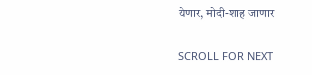येणार, मोदी-शाह जाणार

SCROLL FOR NEXT